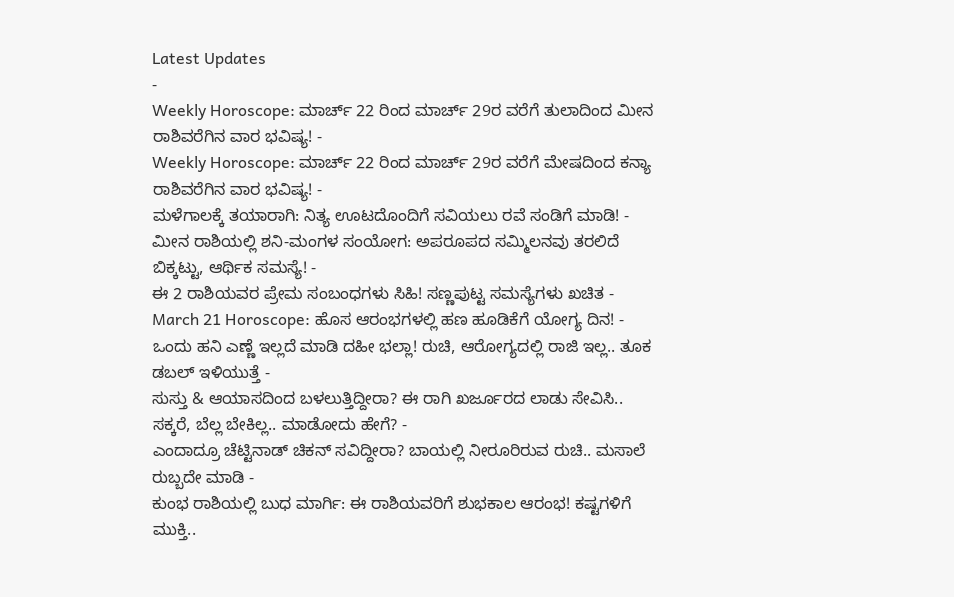Latest Updates
-
Weekly Horoscope: ಮಾರ್ಚ್ 22 ರಿಂದ ಮಾರ್ಚ್ 29ರ ವರೆಗೆ ತುಲಾದಿಂದ ಮೀನ ರಾಶಿವರೆಗಿನ ವಾರ ಭವಿಷ್ಯ! -
Weekly Horoscope: ಮಾರ್ಚ್ 22 ರಿಂದ ಮಾರ್ಚ್ 29ರ ವರೆಗೆ ಮೇಷದಿಂದ ಕನ್ಯಾ ರಾಶಿವರೆಗಿನ ವಾರ ಭವಿಷ್ಯ! -
ಮಳೆಗಾಲಕ್ಕೆ ತಯಾರಾಗಿ: ನಿತ್ಯ ಊಟದೊಂದಿಗೆ ಸವಿಯಲು ರವೆ ಸಂಡಿಗೆ ಮಾಡಿ! -
ಮೀನ ರಾಶಿಯಲ್ಲಿ ಶನಿ-ಮಂಗಳ ಸಂಯೋಗ: ಅಪರೂಪದ ಸಮ್ಮಿಲನವು ತರಲಿದೆ ಬಿಕ್ಕಟ್ಟು, ಆರ್ಥಿಕ ಸಮಸ್ಯೆ! -
ಈ 2 ರಾಶಿಯವರ ಪ್ರೇಮ ಸಂಬಂಧಗಳು ಸಿಹಿ! ಸಣ್ಣಪುಟ್ಟ ಸಮಸ್ಯೆಗಳು ಖಚಿತ -
March 21 Horoscope: ಹೊಸ ಆರಂಭಗಳಲ್ಲಿ ಹಣ ಹೂಡಿಕೆಗೆ ಯೋಗ್ಯ ದಿನ! -
ಒಂದು ಹನಿ ಎಣ್ಣೆ ಇಲ್ಲದೆ ಮಾಡಿ ದಹೀ ಭಲ್ಲಾ! ರುಚಿ, ಆರೋಗ್ಯದಲ್ಲಿ ರಾಜಿ ಇಲ್ಲ.. ತೂಕ ಡಬಲ್ ಇಳಿಯುತ್ತೆ -
ಸುಸ್ತು & ಆಯಾಸದಿಂದ ಬಳಲುತ್ತಿದ್ದೀರಾ? ಈ ರಾಗಿ ಖರ್ಜೂರದ ಲಾಡು ಸೇವಿಸಿ.. ಸಕ್ಕರೆ, ಬೆಲ್ಲ ಬೇಕಿಲ್ಲ.. ಮಾಡೋದು ಹೇಗೆ? -
ಎಂದಾದ್ರೂ ಚೆಟ್ಟಿನಾಡ್ ಚಿಕನ್ ಸವಿದ್ದೀರಾ? ಬಾಯಲ್ಲಿ ನೀರೂರಿರುವ ರುಚಿ.. ಮಸಾಲೆ ರುಬ್ಬದೇ ಮಾಡಿ -
ಕುಂಭ ರಾಶಿಯಲ್ಲಿ ಬುಧ ಮಾರ್ಗಿ: ಈ ರಾಶಿಯವರಿಗೆ ಶುಭಕಾಲ ಆರಂಭ! ಕಷ್ಟಗಳಿಗೆ ಮುಕ್ತಿ..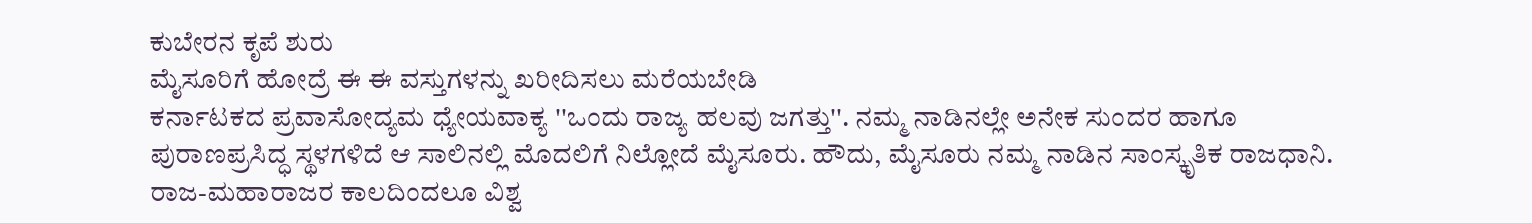ಕುಬೇರನ ಕೃಪೆ ಶುರು
ಮೈಸೂರಿಗೆ ಹೋದ್ರೆ ಈ ಈ ವಸ್ತುಗಳನ್ನು ಖರೀದಿಸಲು ಮರೆಯಬೇಡಿ
ಕರ್ನಾಟಕದ ಪ್ರವಾಸೋದ್ಯಮ ಧ್ಯೇಯವಾಕ್ಯ ''ಒಂದು ರಾಜ್ಯ ಹಲವು ಜಗತ್ತು''. ನಮ್ಮ ನಾಡಿನಲ್ಲೇ ಅನೇಕ ಸುಂದರ ಹಾಗೂ ಪುರಾಣಪ್ರಸಿದ್ಧ ಸ್ಥಳಗಳಿದೆ ಆ ಸಾಲಿನಲ್ಲಿ ಮೊದಲಿಗೆ ನಿಲ್ಲೋದೆ ಮೈಸೂರು. ಹೌದು, ಮೈಸೂರು ನಮ್ಮ ನಾಡಿನ ಸಾಂಸ್ಕೃತಿಕ ರಾಜಧಾನಿ. ರಾಜ-ಮಹಾರಾಜರ ಕಾಲದಿಂದಲೂ ವಿಶ್ವ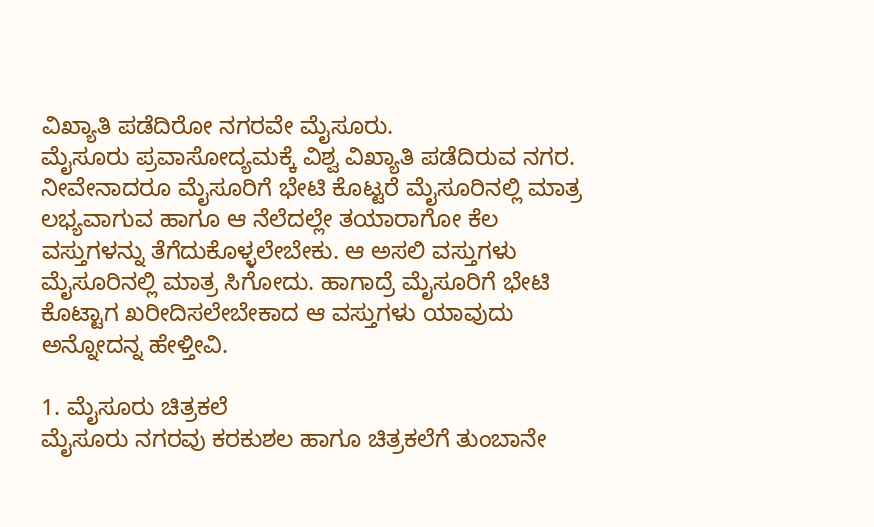ವಿಖ್ಯಾತಿ ಪಡೆದಿರೋ ನಗರವೇ ಮೈಸೂರು.
ಮೈಸೂರು ಪ್ರವಾಸೋದ್ಯಮಕ್ಕೆ ವಿಶ್ವ ವಿಖ್ಯಾತಿ ಪಡೆದಿರುವ ನಗರ. ನೀವೇನಾದರೂ ಮೈಸೂರಿಗೆ ಭೇಟಿ ಕೊಟ್ಟರೆ ಮೈಸೂರಿನಲ್ಲಿ ಮಾತ್ರ ಲಭ್ಯವಾಗುವ ಹಾಗೂ ಆ ನೆಲೆದಲ್ಲೇ ತಯಾರಾಗೋ ಕೆಲ ವಸ್ತುಗಳನ್ನು ತೆಗೆದುಕೊಳ್ಳಲೇಬೇಕು. ಆ ಅಸಲಿ ವಸ್ತುಗಳು ಮೈಸೂರಿನಲ್ಲಿ ಮಾತ್ರ ಸಿಗೋದು. ಹಾಗಾದ್ರೆ ಮೈಸೂರಿಗೆ ಭೇಟಿ ಕೊಟ್ಟಾಗ ಖರೀದಿಸಲೇಬೇಕಾದ ಆ ವಸ್ತುಗಳು ಯಾವುದು ಅನ್ನೋದನ್ನ ಹೇಳ್ತೀವಿ.

1. ಮೈಸೂರು ಚಿತ್ರಕಲೆ
ಮೈಸೂರು ನಗರವು ಕರಕುಶಲ ಹಾಗೂ ಚಿತ್ರಕಲೆಗೆ ತುಂಬಾನೇ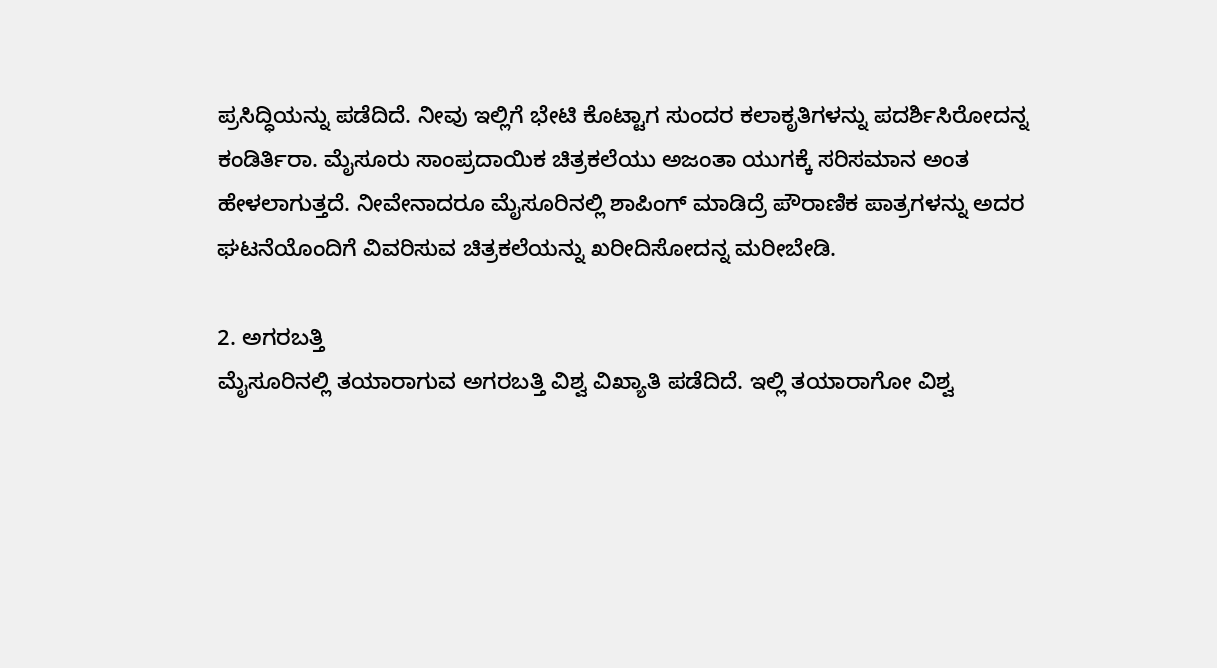ಪ್ರಸಿದ್ಧಿಯನ್ನು ಪಡೆದಿದೆ. ನೀವು ಇಲ್ಲಿಗೆ ಭೇಟಿ ಕೊಟ್ಟಾಗ ಸುಂದರ ಕಲಾಕೃತಿಗಳನ್ನು ಪದರ್ಶಿಸಿರೋದನ್ನ ಕಂಡಿರ್ತಿರಾ. ಮೈಸೂರು ಸಾಂಪ್ರದಾಯಿಕ ಚಿತ್ರಕಲೆಯು ಅಜಂತಾ ಯುಗಕ್ಕೆ ಸರಿಸಮಾನ ಅಂತ ಹೇಳಲಾಗುತ್ತದೆ. ನೀವೇನಾದರೂ ಮೈಸೂರಿನಲ್ಲಿ ಶಾಪಿಂಗ್ ಮಾಡಿದ್ರೆ ಪೌರಾಣಿಕ ಪಾತ್ರಗಳನ್ನು ಅದರ ಘಟನೆಯೊಂದಿಗೆ ವಿವರಿಸುವ ಚಿತ್ರಕಲೆಯನ್ನು ಖರೀದಿಸೋದನ್ನ ಮರೀಬೇಡಿ.

2. ಅಗರಬತ್ತಿ
ಮೈಸೂರಿನಲ್ಲಿ ತಯಾರಾಗುವ ಅಗರಬತ್ತಿ ವಿಶ್ವ ವಿಖ್ಯಾತಿ ಪಡೆದಿದೆ. ಇಲ್ಲಿ ತಯಾರಾಗೋ ವಿಶ್ವ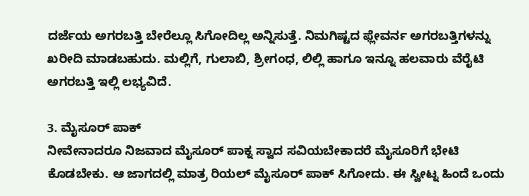ದರ್ಜೆಯ ಅಗರಬತ್ತಿ ಬೇರೆಲ್ಲೂ ಸಿಗೋದಿಲ್ಲ ಅನ್ನಿಸುತ್ತೆ. ನಿಮಗಿಷ್ಟದ ಫ್ಲೇವರ್ನ ಅಗರಬತ್ತಿಗಳನ್ನು ಖರೀದಿ ಮಾಡಬಹುದು. ಮಲ್ಲಿಗೆ, ಗುಲಾಬಿ, ಶ್ರೀಗಂಧ, ಲಿಲ್ಲಿ ಹಾಗೂ ಇನ್ನೂ ಹಲವಾರು ವೆರೈಟಿ ಅಗರಬತ್ತಿ ಇಲ್ಲಿ ಲಭ್ಯವಿದೆ.

3. ಮೈಸೂರ್ ಪಾಕ್
ನೀವೇನಾದರೂ ನಿಜವಾದ ಮೈಸೂರ್ ಪಾಕ್ನ ಸ್ವಾದ ಸವಿಯಬೇಕಾದರೆ ಮೈಸೂರಿಗೆ ಭೇಟಿ ಕೊಡಬೇಕು. ಆ ಜಾಗದಲ್ಲಿ ಮಾತ್ರ ರಿಯಲ್ ಮೈಸೂರ್ ಪಾಕ್ ಸಿಗೋದು. ಈ ಸ್ವೀಟ್ನ ಹಿಂದೆ ಒಂದು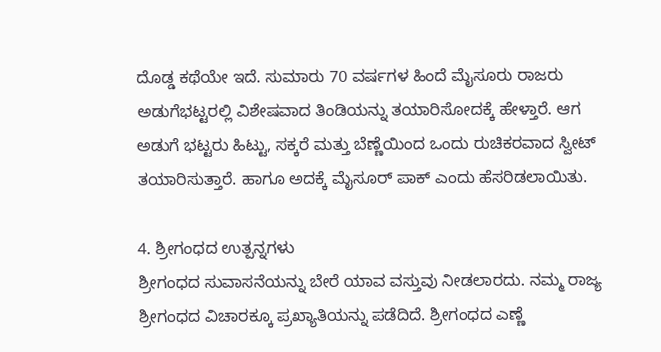ದೊಡ್ಡ ಕಥೆಯೇ ಇದೆ. ಸುಮಾರು 70 ವರ್ಷಗಳ ಹಿಂದೆ ಮೈಸೂರು ರಾಜರು ಅಡುಗೆಭಟ್ಟರಲ್ಲಿ ವಿಶೇಷವಾದ ತಿಂಡಿಯನ್ನು ತಯಾರಿಸೋದಕ್ಕೆ ಹೇಳ್ತಾರೆ. ಆಗ ಅಡುಗೆ ಭಟ್ಟರು ಹಿಟ್ಟು, ಸಕ್ಕರೆ ಮತ್ತು ಬೆಣ್ಣೆಯಿಂದ ಒಂದು ರುಚಿಕರವಾದ ಸ್ವೀಟ್ ತಯಾರಿಸುತ್ತಾರೆ. ಹಾಗೂ ಅದಕ್ಕೆ ಮೈಸೂರ್ ಪಾಕ್ ಎಂದು ಹೆಸರಿಡಲಾಯಿತು.

4. ಶ್ರೀಗಂಧದ ಉತ್ಪನ್ನಗಳು
ಶ್ರೀಗಂಧದ ಸುವಾಸನೆಯನ್ನು ಬೇರೆ ಯಾವ ವಸ್ತುವು ನೀಡಲಾರದು. ನಮ್ಮ ರಾಜ್ಯ ಶ್ರೀಗಂಧದ ವಿಚಾರಕ್ಕೂ ಪ್ರಖ್ಯಾತಿಯನ್ನು ಪಡೆದಿದೆ. ಶ್ರೀಗಂಧದ ಎಣ್ಣೆ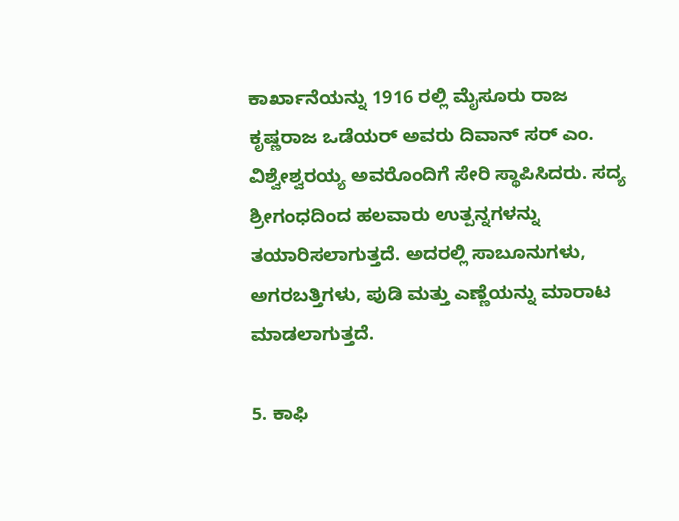ಕಾರ್ಖಾನೆಯನ್ನು 1916 ರಲ್ಲಿ ಮೈಸೂರು ರಾಜ ಕೃಷ್ಣರಾಜ ಒಡೆಯರ್ ಅವರು ದಿವಾನ್ ಸರ್ ಎಂ. ವಿಶ್ವೇಶ್ವರಯ್ಯ ಅವರೊಂದಿಗೆ ಸೇರಿ ಸ್ಥಾಪಿಸಿದರು. ಸದ್ಯ ಶ್ರೀಗಂಧದಿಂದ ಹಲವಾರು ಉತ್ಪನ್ನಗಳನ್ನು ತಯಾರಿಸಲಾಗುತ್ತದೆ. ಅದರಲ್ಲಿ ಸಾಬೂನುಗಳು, ಅಗರಬತ್ತಿಗಳು, ಪುಡಿ ಮತ್ತು ಎಣ್ಣೆಯನ್ನು ಮಾರಾಟ ಮಾಡಲಾಗುತ್ತದೆ.

5. ಕಾಫಿ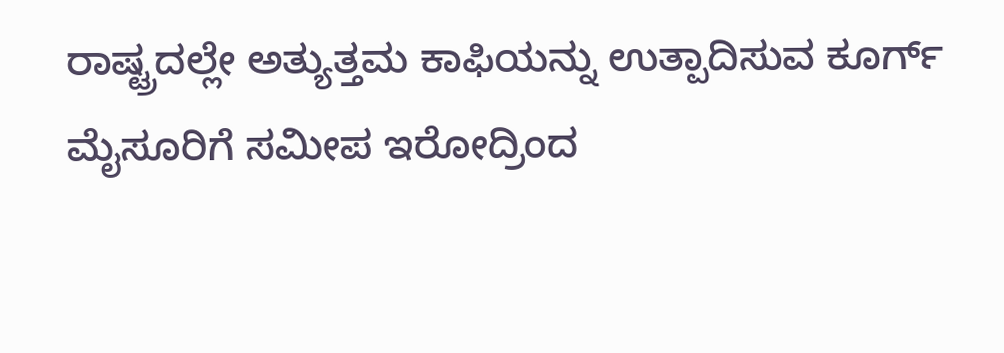ರಾಷ್ಟ್ರದಲ್ಲೇ ಅತ್ಯುತ್ತಮ ಕಾಫಿಯನ್ನು ಉತ್ಪಾದಿಸುವ ಕೂರ್ಗ್ ಮೈಸೂರಿಗೆ ಸಮೀಪ ಇರೋದ್ರಿಂದ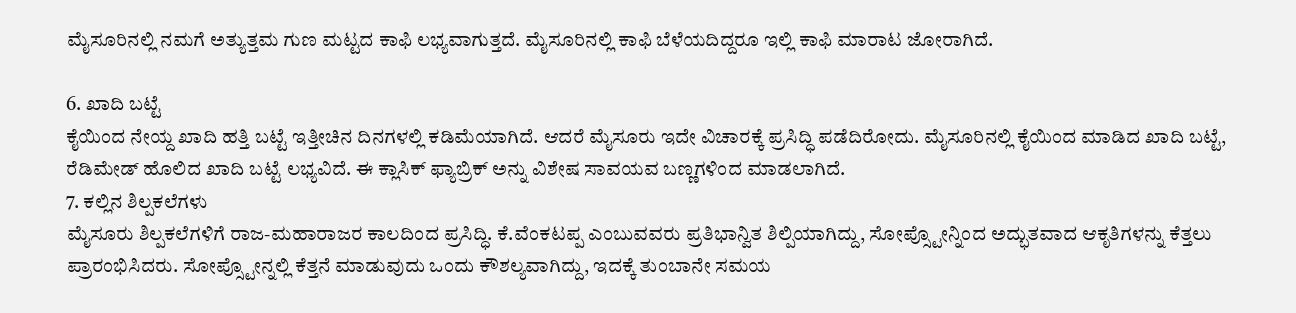ಮೈಸೂರಿನಲ್ಲಿ ನಮಗೆ ಅತ್ಯುತ್ತಮ ಗುಣ ಮಟ್ಟದ ಕಾಫಿ ಲಭ್ಯವಾಗುತ್ತದೆ. ಮೈಸೂರಿನಲ್ಲಿ ಕಾಫಿ ಬೆಳೆಯದಿದ್ದರೂ ಇಲ್ಲಿ ಕಾಫಿ ಮಾರಾಟ ಜೋರಾಗಿದೆ.

6. ಖಾದಿ ಬಟ್ಟೆ
ಕೈಯಿಂದ ನೇಯ್ದ ಖಾದಿ ಹತ್ತಿ ಬಟ್ಟೆ ಇತ್ತೀಚಿನ ದಿನಗಳಲ್ಲಿ ಕಡಿಮೆಯಾಗಿದೆ. ಆದರೆ ಮೈಸೂರು ಇದೇ ವಿಚಾರಕ್ಕೆ ಪ್ರಸಿದ್ಧಿ ಪಡೆದಿರೋದು. ಮೈಸೂರಿನಲ್ಲಿ ಕೈಯಿಂದ ಮಾಡಿದ ಖಾದಿ ಬಟ್ಟೆ, ರೆಡಿಮೇಡ್ ಹೊಲಿದ ಖಾದಿ ಬಟ್ಟೆ ಲಭ್ಯವಿದೆ. ಈ ಕ್ಲಾಸಿಕ್ ಫ್ಯಾಬ್ರಿಕ್ ಅನ್ನು ವಿಶೇಷ ಸಾವಯವ ಬಣ್ಣಗಳಿಂದ ಮಾಡಲಾಗಿದೆ.
7. ಕಲ್ಲಿನ ಶಿಲ್ಪಕಲೆಗಳು
ಮೈಸೂರು ಶಿಲ್ಪಕಲೆಗಳಿಗೆ ರಾಜ-ಮಹಾರಾಜರ ಕಾಲದಿಂದ ಪ್ರಸಿದ್ಧಿ. ಕೆ.ವೆಂಕಟಪ್ಪ ಎಂಬುವವರು ಪ್ರತಿಭಾನ್ವಿತ ಶಿಲ್ಪಿಯಾಗಿದ್ದು, ಸೋಪ್ಸ್ಟೋನ್ನಿಂದ ಅದ್ಭುತವಾದ ಆಕೃತಿಗಳನ್ನು ಕೆತ್ತಲು ಪ್ರಾರಂಭಿಸಿದರು. ಸೋಪ್ಸ್ಟೋನ್ನಲ್ಲಿ ಕೆತ್ತನೆ ಮಾಡುವುದು ಒಂದು ಕೌಶಲ್ಯವಾಗಿದ್ದು, ಇದಕ್ಕೆ ತುಂಬಾನೇ ಸಮಯ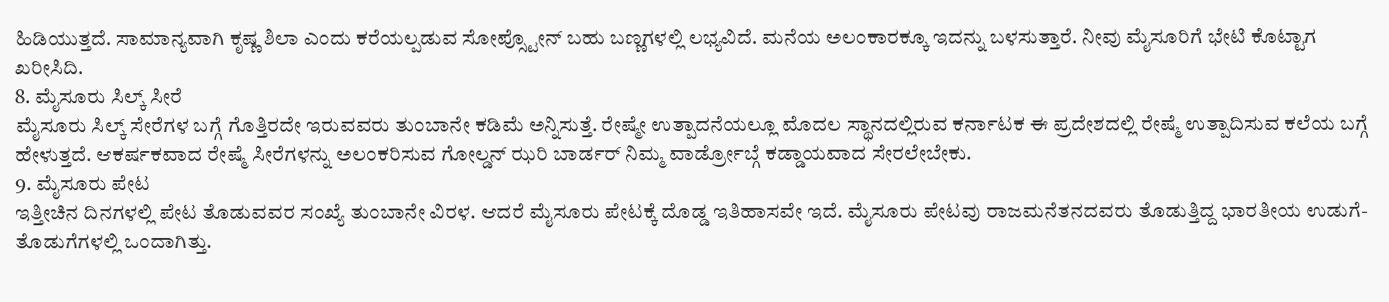ಹಿಡಿಯುತ್ತದೆ. ಸಾಮಾನ್ಯವಾಗಿ ಕೃಷ್ಣ ಶಿಲಾ ಎಂದು ಕರೆಯಲ್ಪಡುವ ಸೋಪ್ಸ್ಟೋನ್ ಬಹು ಬಣ್ಣಗಳಲ್ಲಿ ಲಭ್ಯವಿದೆ. ಮನೆಯ ಅಲಂಕಾರಕ್ಕೂ ಇದನ್ನು ಬಳಸುತ್ತಾರೆ. ನೀವು ಮೈಸೂರಿಗೆ ಭೇಟಿ ಕೊಟ್ಟಾಗ ಖರೀಸಿದಿ.
8. ಮೈಸೂರು ಸಿಲ್ಕ್ ಸೀರೆ
ಮೈಸೂರು ಸಿಲ್ಕ್ ಸೇರೆಗಳ ಬಗ್ಗೆ ಗೊತ್ತಿರದೇ ಇರುವವರು ತುಂಬಾನೇ ಕಡಿಮೆ ಅನ್ನಿಸುತ್ತೆ. ರೇಷ್ಮೇ ಉತ್ಪಾದನೆಯಲ್ಲೂ ಮೊದಲ ಸ್ಥಾನದಲ್ಲಿರುವ ಕರ್ನಾಟಕ ಈ ಪ್ರದೇಶದಲ್ಲಿ ರೇಷ್ಮೆ ಉತ್ಪಾದಿಸುವ ಕಲೆಯ ಬಗ್ಗೆ ಹೇಳುತ್ತದೆ. ಆಕರ್ಷಕವಾದ ರೇಷ್ಮೆ ಸೀರೆಗಳನ್ನು ಅಲಂಕರಿಸುವ ಗೋಲ್ಡನ್ ಝರಿ ಬಾರ್ಡರ್ ನಿಮ್ಮ ವಾರ್ಡ್ರೋಬ್ಗೆ ಕಡ್ಡಾಯವಾದ ಸೇರಲೇಬೇಕು.
9. ಮೈಸೂರು ಪೇಟ
ಇತ್ತೀಚಿನ ದಿನಗಳಲ್ಲಿ ಪೇಟ ತೊಡುವವರ ಸಂಖ್ಯೆ ತುಂಬಾನೇ ವಿರಳ. ಆದರೆ ಮೈಸೂರು ಪೇಟಕ್ಕೆ ದೊಡ್ಡ ಇತಿಹಾಸವೇ ಇದೆ. ಮೈಸೂರು ಪೇಟವು ರಾಜಮನೆತನದವರು ತೊಡುತ್ತಿದ್ದ ಭಾರತೀಯ ಉಡುಗೆ-ತೊಡುಗೆಗಳಲ್ಲಿ ಒಂದಾಗಿತ್ತು.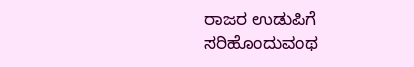ರಾಜರ ಉಡುಪಿಗೆ ಸರಿಹೊಂದುವಂಥ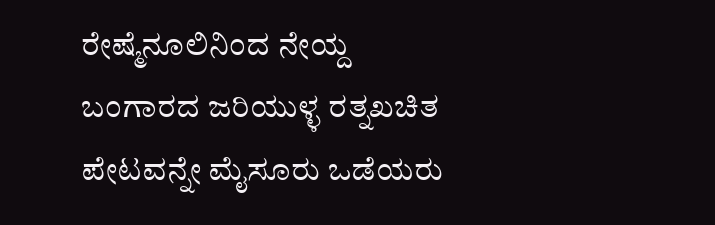ರೇಷ್ಮೆನೂಲಿನಿಂದ ನೇಯ್ದ ಬಂಗಾರದ ಜರಿಯುಳ್ಳ ರತ್ನಖಚಿತ ಪೇಟವನ್ನೇ ಮೈಸೂರು ಒಡೆಯರು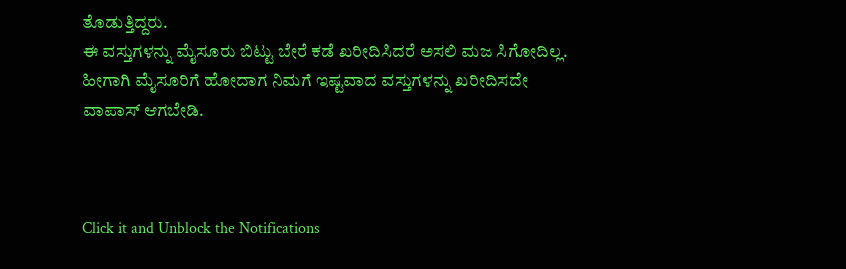ತೊಡುತ್ತಿದ್ದರು.
ಈ ವಸ್ತುಗಳನ್ನು ಮೈಸೂರು ಬಿಟ್ಟು ಬೇರೆ ಕಡೆ ಖರೀದಿಸಿದರೆ ಅಸಲಿ ಮಜ ಸಿಗೋದಿಲ್ಲ. ಹೀಗಾಗಿ ಮೈಸೂರಿಗೆ ಹೋದಾಗ ನಿಮಗೆ ಇಷ್ಟವಾದ ವಸ್ತುಗಳನ್ನು ಖರೀದಿಸದೇ ವಾಪಾಸ್ ಆಗಬೇಡಿ.



Click it and Unblock the Notifications